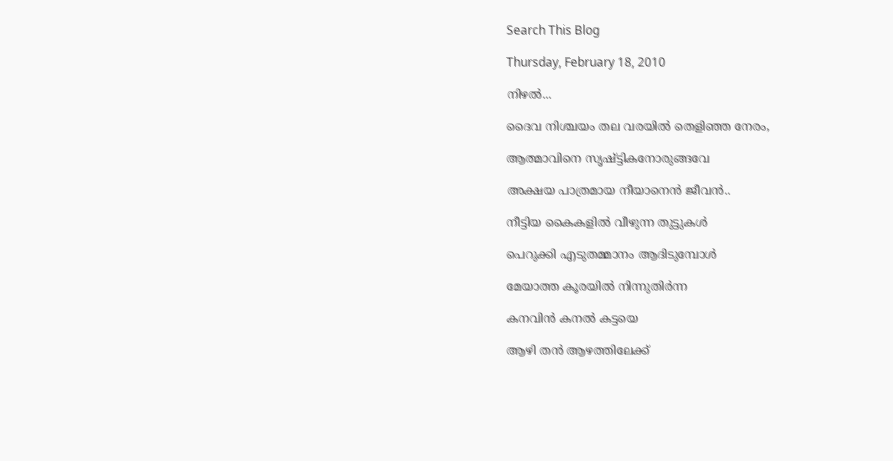Search This Blog

Thursday, February 18, 2010

നിഴല്‍...

ദൈവ നിശ്ചയം തല വരയില്‍ തെളിഞ്ഞ നേരം,

ആത്മാവിനെ സൃഷ്ട്ടികനോരുങ്ങവേ

അക്ഷയ പാത്രമായ നീയാനെന്‍ ജീവന്‍..

നീട്ടിയ കൈകളില്‍ വീഴുന്ന തുട്ടുകള്‍

പെറുക്കി എടുതമ്മാനം ആദിടുമ്പോള്‍

മേയാത്ത കൂരയില്‍ നിന്നുതിര്‍ന്ന

കനവിന്‍ കനല്‍ കട്ടയെ

ആഴി തന്‍ ആഴത്തിലേക്ക്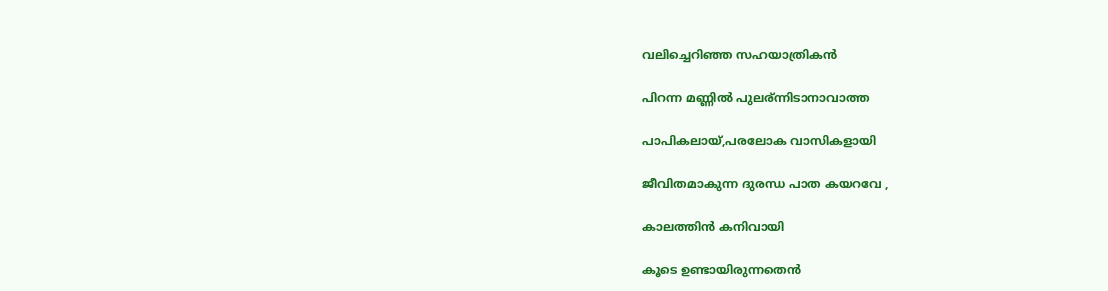വലിച്ചെറിഞ്ഞ സഹയാത്രികന്‍

പിറന്ന മണ്ണില്‍ പുലര്ന്നിടാനാവാത്ത

പാപികലായ്,പരലോക വാസികളായി

ജീവിതമാകുന്ന ദുരന്ധ പാത കയറവേ ,

കാലത്തിന്‍ കനിവായി

കൂടെ ഉണ്ടായിരുന്നതെന്‍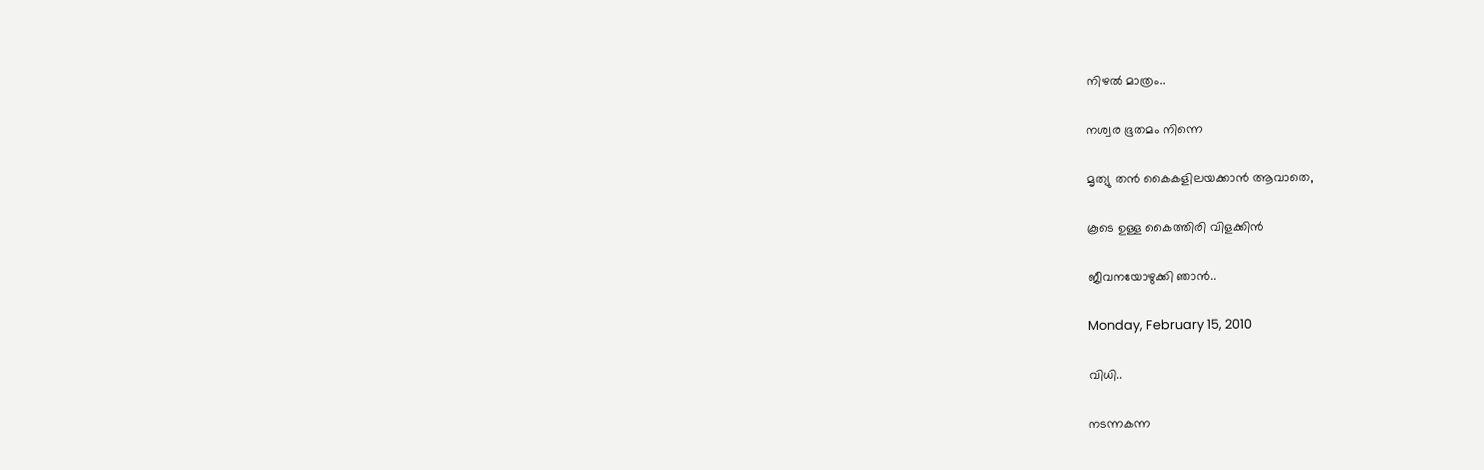നിഴല്‍ മാത്രം..

നശ്വര ഭൂതമം നിന്നെ

മൃത്യു തന്‍ കൈകളിലയക്കാന്‍ ആവാതെ,

കൂടെ ഉള്ള കൈത്തിരി വിളക്കിന്‍

ജീവനയോഴുക്കി ഞാന്‍..

Monday, February 15, 2010

വിധി..

നടന്നകന്ന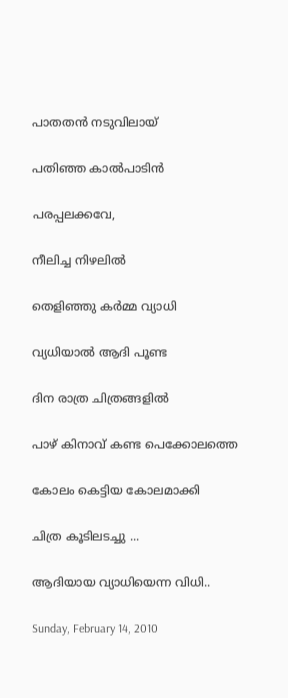പാതതന്‍ നടുവിലായ്

പതിഞ്ഞ കാല്‍പാടിന്‍

പരപ്പലക്കവേ,

നീലിച്ച നിഴലില്‍

തെളിഞ്ഞു കര്‍മ്മ വ്യാധി

വ്യധിയാല്‍ ആദി പൂണ്ട

ദിന രാത്ര ചിത്രങ്ങളില്‍

പാഴ് കിനാവ് കണ്ട പെക്കോലത്തെ

കോലം കെട്ടിയ കോലമാക്കി

ചിത്ര കൂടിലടച്ചു ...

ആദിയായ വ്യാധിയെന്ന വിധി..

Sunday, February 14, 2010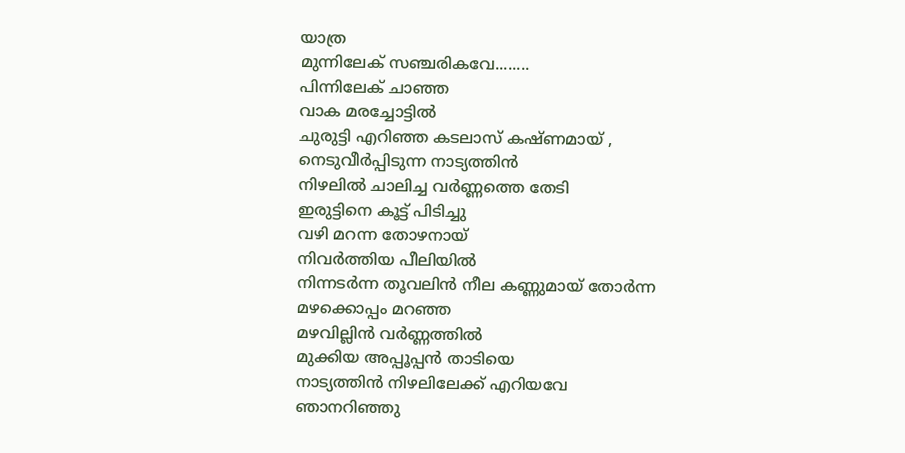യാത്ര
മുന്നിലേക് സഞ്ചരികവേ........
പിന്നിലേക് ചാഞ്ഞ
വാക മരച്ചോട്ടില്‍
ചുരുട്ടി എറിഞ്ഞ കടലാസ് കഷ്ണമായ് ,
നെടുവീര്‍പ്പിടുന്ന നാട്യത്തിന്‍
നിഴലില്‍ ചാലിച്ച വര്‍ണ്ണത്തെ തേടി
ഇരുട്ടിനെ കൂട്ട് പിടിച്ചു
വഴി മറന്ന തോഴനായ്‌
നിവര്‍ത്തിയ പീലിയില്‍
നിന്നടര്‍ന്ന തൂവലിന്‍ നീല കണ്ണുമായ് തോര്‍ന്ന
മഴക്കൊപ്പം മറഞ്ഞ
മഴവില്ലിന്‍ വര്‍ണ്ണത്തില്‍
മുക്കിയ അപ്പൂപ്പന്‍ താടിയെ
നാട്യത്തിന്‍ നിഴലിലേക്ക്‌ എറിയവേ
ഞാനറിഞ്ഞു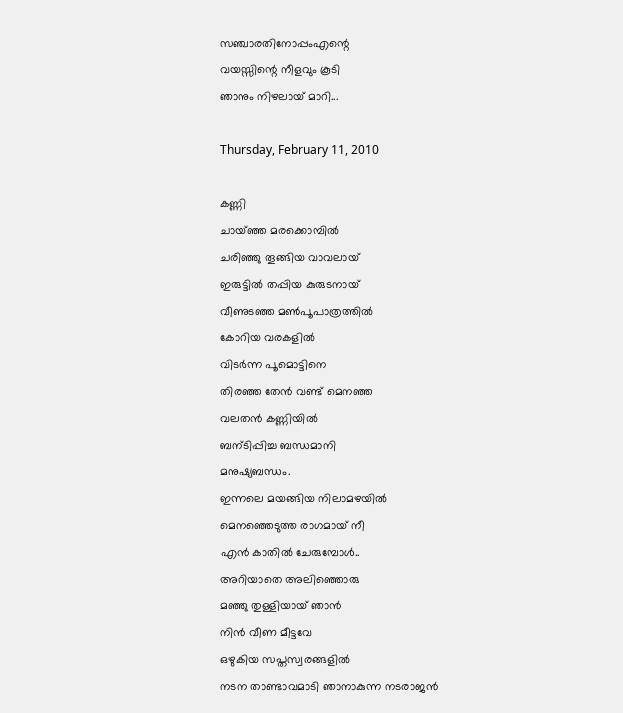സഞ്ചാരതിനോപ്പംഎന്റെ
വയസ്സിന്റെ നീളവും കൂടി
ഞാനും നിഴലായ് മാറി...

Thursday, February 11, 2010

കണ്ണി
ചായ്ഞ്ഞ മരക്കൊമ്പില്‍
ചരിഞ്ഞു തൂങ്ങിയ വാവലായ്
ഇരുട്ടില്‍ തപ്പിയ കുരുടനായ്
വീണുടഞ്ഞ മണ്‍പൂപാത്രത്തില്‍
കോറിയ വരകളില്‍
വിടര്‍ന്ന പൂമൊട്ടിനെ
തിരഞ്ഞ തേന്‍ വണ്ട്‌ മെനഞ്ഞ
വലതന്‍ കണ്ണിയില്‍
ബന്ടിപ്പിച്ച ബന്ധമാനി
മനുഷ്യബന്ധം.
ഇന്നലെ മയങ്ങിയ നിലാമഴയില്‍
മെനഞ്ഞെടുത്ത രാഗമായ് നീ
എന്‍ കാതില്‍ ചേരുമ്പോള്‍..
അറിയാതെ അലിഞ്ഞൊരു
മഞ്ഞു തുള്ളിയായ് ഞാന്‍
നിന്‍ വീണ മീട്ടവേ
ഒഴുകിയ സപ്തസ്വരങ്ങളില്‍
നടന താണ്ടാവമാടി ഞാനാകുന്ന നടരാജന്‍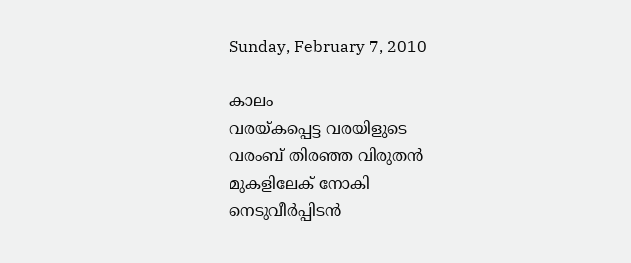Sunday, February 7, 2010

കാലം
വരയ്കപ്പെട്ട വരയിളുടെ
വരംബ് തിരഞ്ഞ വിരുതന്‍
മുകളിലേക് നോകി
നെടുവീര്‍പ്പിടന്‍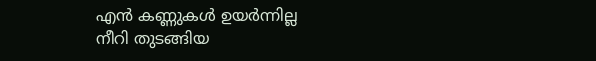എന്‍ കണ്ണുകള്‍ ഉയര്‍ന്നില്ല
നീറി തുടങ്ങിയ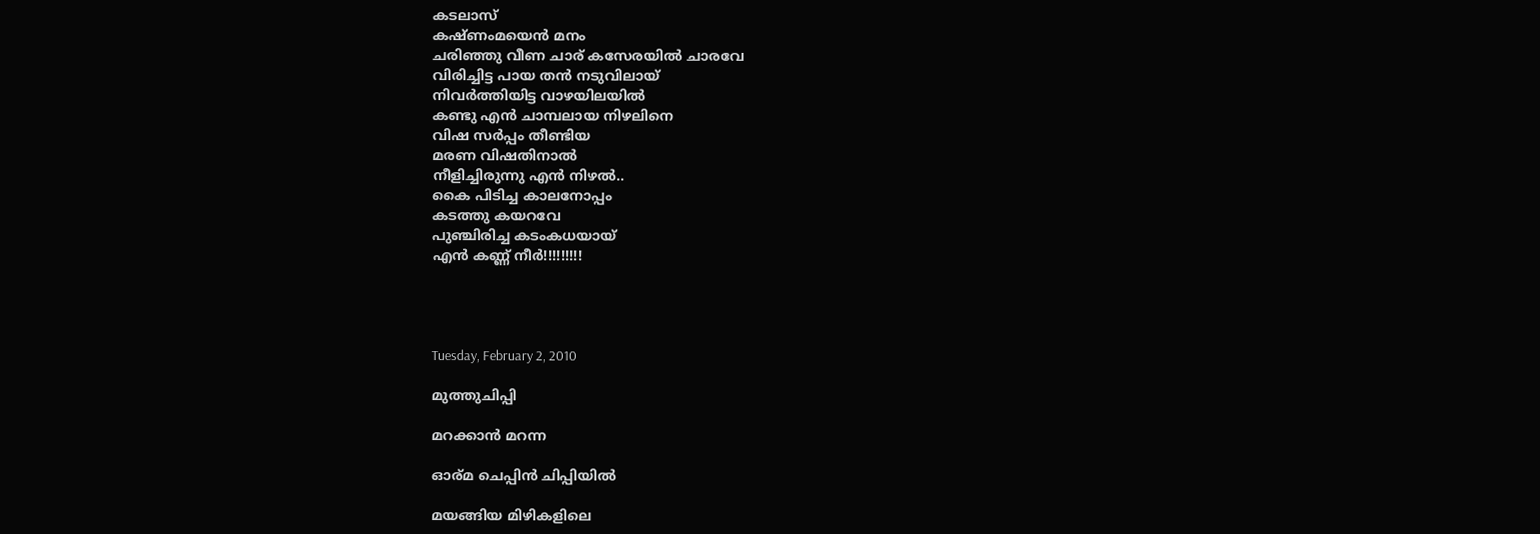കടലാസ്
കഷ്ണംമയെന്‍ മനം
ചരിഞ്ഞു വീണ ചാര് കസേരയില്‍ ചാരവേ
വിരിച്ചിട്ട പായ തന്‍ നടുവിലായ്
നിവര്‍ത്തിയിട്ട വാഴയിലയില്‍
കണ്ടു എന്‍ ചാമ്പലായ നിഴലിനെ
വിഷ സര്‍പ്പം തീണ്ടിയ
മരണ വിഷതിനാല്‍
നീളിച്ചിരുന്നു എന്‍ നിഴല്‍..
കൈ പിടിച്ച കാലനോപ്പം
കടത്തു കയറവേ
പുഞ്ചിരിച്ച കടംകധയായ്
എന്‍ കണ്ണ് നീര്‍!!!!!!!!!




Tuesday, February 2, 2010

മുത്തുചിപ്പി

മറക്കാന്‍ മറന്ന

ഓര്മ ചെപ്പിന്‍ ചിപ്പിയില്‍

മയങ്ങിയ മിഴികളിലെ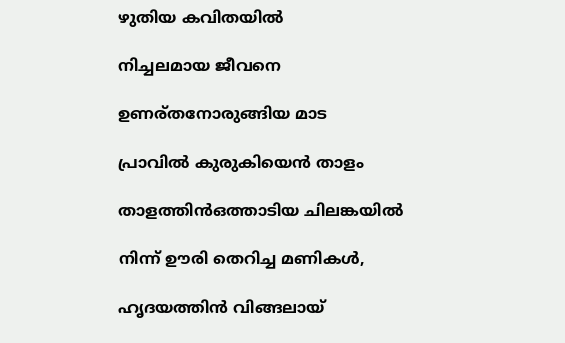ഴുതിയ കവിതയില്‍

നിച്ചലമായ ജീവനെ

ഉണര്തനോരുങ്ങിയ മാട

പ്രാവില്‍ കുരുകിയെന്‍ താളം

താളത്തിന്‍ഒത്താടിയ ചിലങ്കയില്‍

നിന്ന് ഊരി തെറിച്ച മണികള്‍,

ഹൃദയത്തിന്‍ വിങ്ങലായ്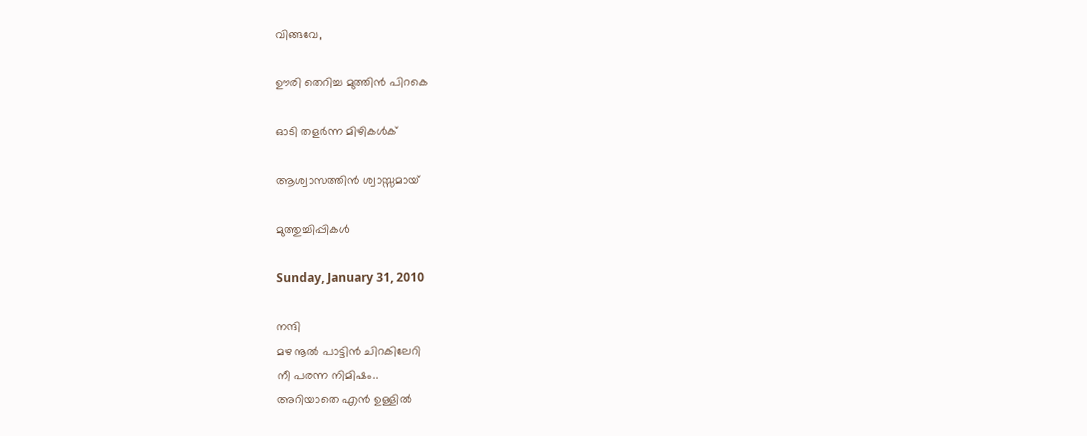വിങ്ങവേ,

ഊരി തെറിച്ച മുത്തിന്‍ പിറകെ

ഓടി തളര്‍ന്ന മിഴികള്‍ക്

ആശ്വാസത്തിന്‍ ശ്വാസ്സമായ്

മുത്തുച്ചിപ്പികള്‍

Sunday, January 31, 2010

നന്ദി
മഴ നൂല്‍ പാട്ടിന്‍ ചിറകിലേറി
നീ പരന്ന നിമിഷം..
അറിയാതെ എന്‍ ഉള്ളില്‍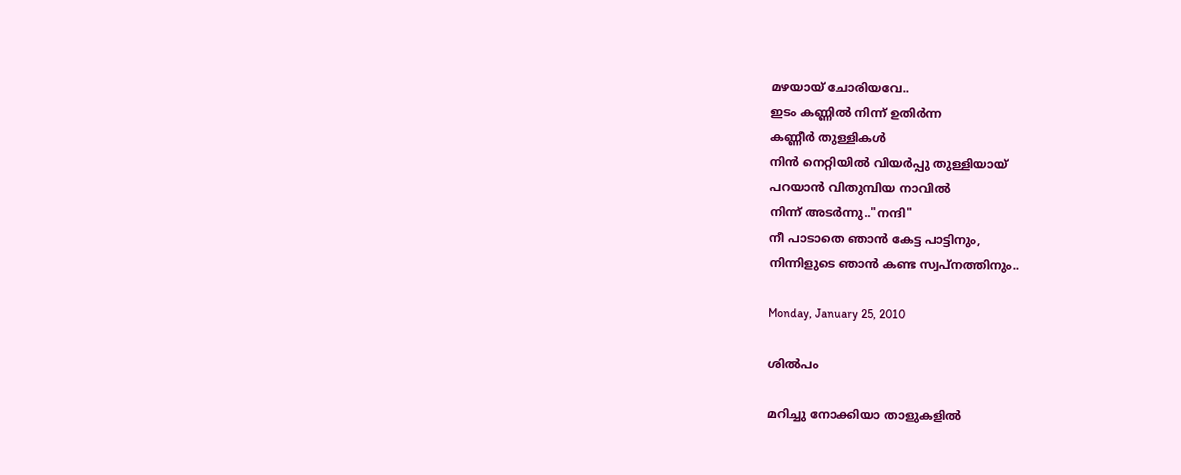മഴയായ് ചോരിയവേ..
ഇടം കണ്ണില്‍ നിന്ന് ഉതിര്‍ന്ന
കണ്ണീര്‍ തുള്ളികള്‍
നിന്‍ നെറ്റിയില്‍ വിയര്‍പ്പു തുള്ളിയായ്
പറയാന്‍ വിതുമ്പിയ നാവില്‍
നിന്ന് അടര്‍ന്നു.."നന്ദി"
നീ പാടാതെ ഞാന്‍ കേട്ട പാട്ടിനും,
നിന്നിളുടെ ഞാന്‍ കണ്ട സ്വപ്നത്തിനും..

Monday, January 25, 2010

ശില്‍പം

മറിച്ചു നോക്കിയാ താളുകളില്‍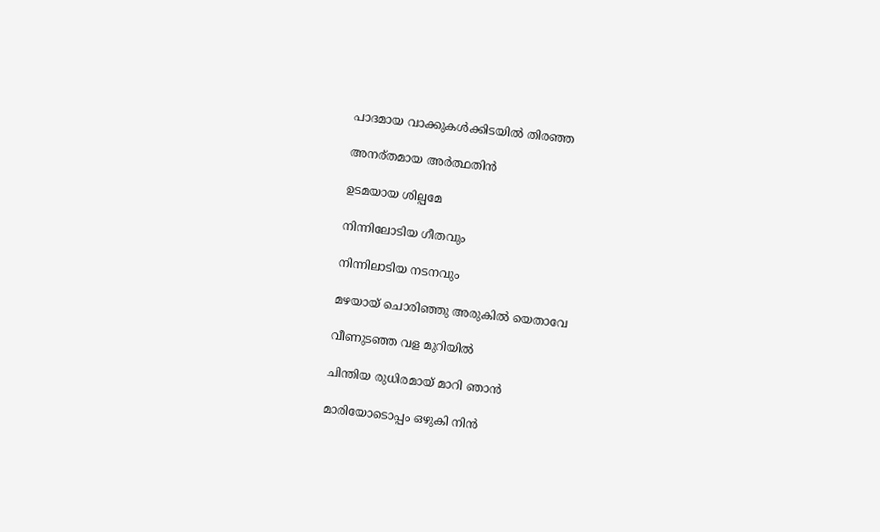പാദമായ വാക്കുകള്‍ക്കിടയില്‍ തിരഞ്ഞ

അനര്തമായ അര്‍ത്ഥതിന്‍

ഉടമയായ ശില്പമേ

നിന്നിലോടിയ ഗീതവും

നിന്നിലാടിയ നടനവും

മഴയായ് ചൊരിഞ്ഞു അരുകില്‍ യെതാവേ

വീണുടഞ്ഞ വള മുറിയില്‍

ചിന്തിയ രുധിരമായ് മാറി ഞാന്‍

മാരിയോടൊപ്പം ഒഴുകി നിന്‍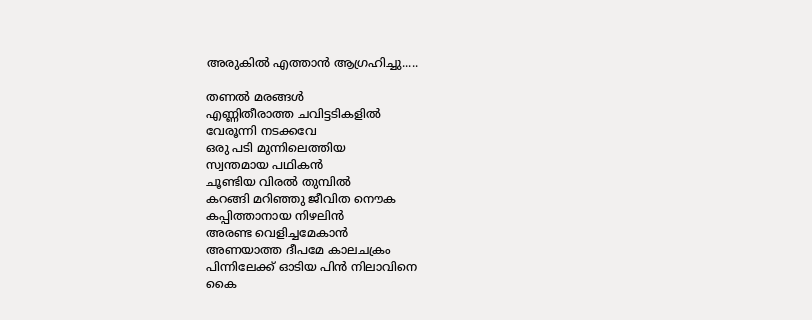അരുകില്‍ എത്താന്‍ ആഗ്രഹിച്ചു.....

തണല്‍ മരങ്ങള്‍
എണ്ണിതീരാത്ത ചവിട്ടടികളില്‍
വേരൂന്നി നടക്കവേ
ഒരു പടി മുന്നിലെത്തിയ
സ്വന്തമായ പഥികന്‍
ചൂണ്ടിയ വിരല്‍ തുമ്പില്‍
കറങ്ങി മറിഞ്ഞു ജീവിത നൌക
കപ്പിത്താനായ നിഴലിന്‍
അരണ്ട വെളിച്ചമേകാന്‍
അണയാത്ത ദീപമേ കാലചക്രം
പിന്നിലേക്ക് ഓടിയ പിന്‍ നിലാവിനെ
കൈ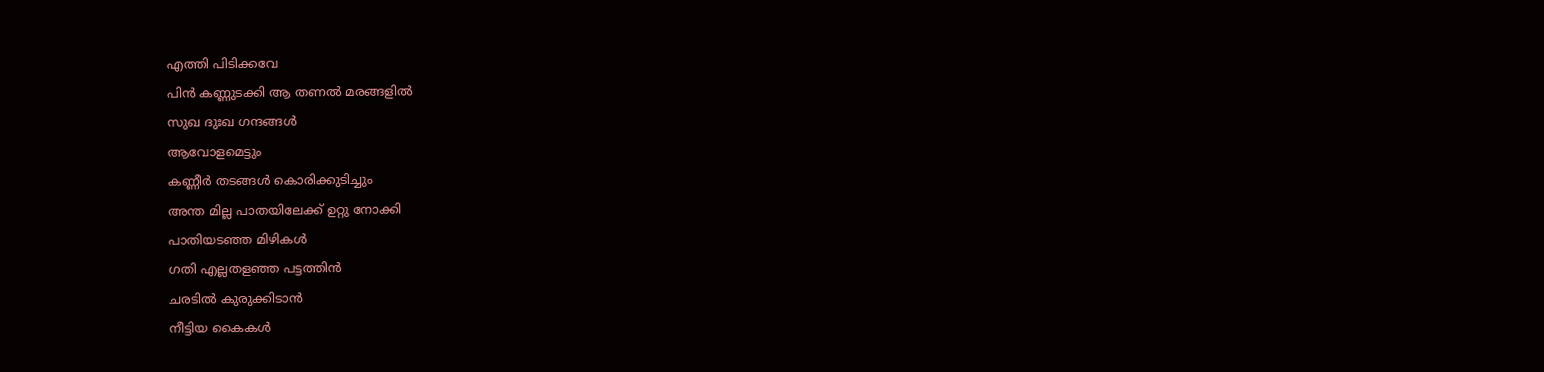എത്തി പിടിക്കവേ
പിന്‍ കണ്ണുടക്കി ആ തണല്‍ മരങ്ങളില്‍
സുഖ ദുഃഖ ഗന്ദങ്ങള്‍
ആവോളമെട്ടും
കണ്ണീര്‍ തടങ്ങള്‍ കൊരിക്കുടിച്ചും
അന്ത മില്ല പാതയിലേക്ക് ഉറ്റു നോക്കി
പാതിയടഞ്ഞ മിഴികള്‍
ഗതി എല്ലതളഞ്ഞ പട്ടത്തിന്‍
ചരടില്‍ കുരുക്കിടാന്‍
നീട്ടിയ കൈകള്‍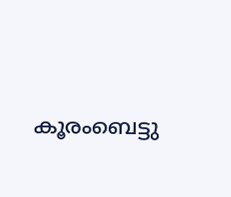കൂരംബെട്ടു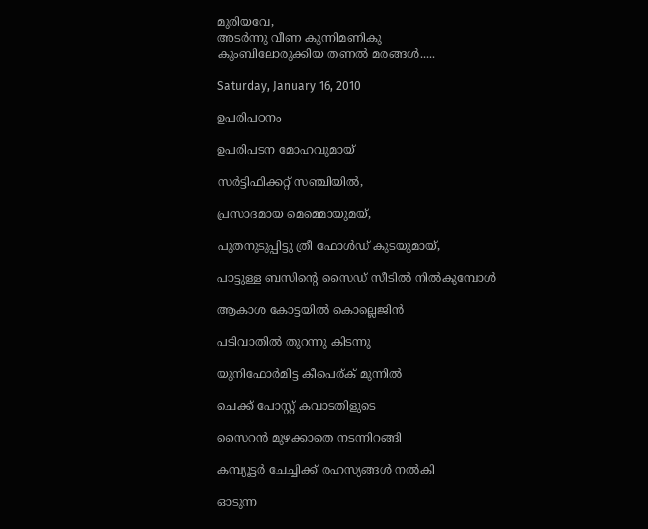മുരിയവേ,
അടര്‍ന്നു വീണ കുന്നിമണികു
കുംബിലോരുക്കിയ തണല്‍ മരങ്ങള്‍.....

Saturday, January 16, 2010

ഉപരിപഠനം

ഉപരിപടന മോഹവുമായ്

സര്‍ട്ടിഫിക്കറ്റ് സഞ്ചിയില്‍,

പ്രസാദമായ മെമ്മൊയുമയ്,

പുതനുടുപ്പിട്ടു ത്രീ ഫോള്‍ഡ്‌ കുടയുമായ്,

പാട്ടുള്ള ബസിന്റെ സൈഡ് സീടില്‍ നില്‍കുമ്പോള്‍

ആകാശ കോട്ടയില്‍ കൊല്ലെജിന്‍

പടിവാതില്‍ തുറന്നു കിടന്നു

യുനിഫോര്‍മിട്ട കീപെര്ക് മുന്നില്‍

ചെക്ക്‌ പോസ്റ്റ്‌ കവാടതിളുടെ

സൈറന്‍ മുഴക്കാതെ നടന്നിറങ്ങി

കമ്പ്യൂട്ടര്‍ ചേച്ചിക്ക് രഹസ്യങ്ങള്‍ നല്‍കി

ഓടുന്ന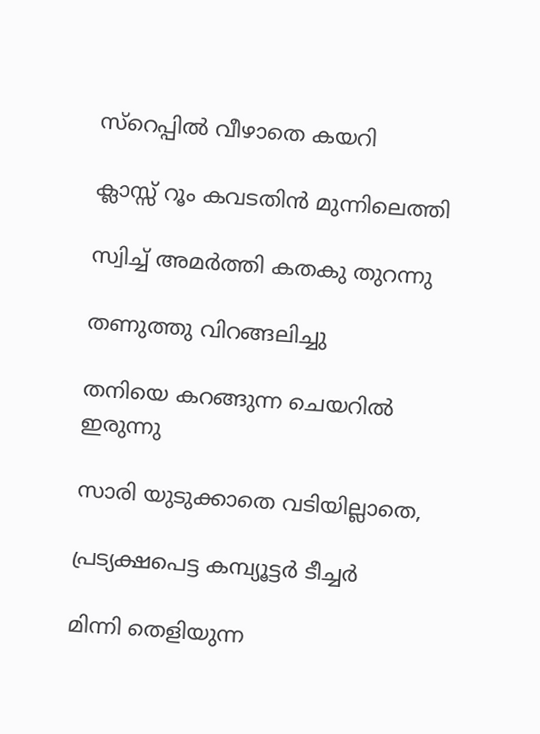സ്റെപ്പില്‍ വീഴാതെ കയറി

ക്ലാസ്സ്‌ റൂം കവടതിന്‍ മുന്നിലെത്തി

സ്വിച്ച് അമര്‍ത്തി കതകു തുറന്നു

തണുത്തു വിറങ്ങലിച്ചു

തനിയെ കറങ്ങുന്ന ചെയറില്‍ ഇരുന്നു

സാരി യുടുക്കാതെ വടിയില്ലാതെ,

പ്രട്യക്ഷപെട്ട കമ്പ്യൂട്ടര്‍ ടീച്ചര്‍

മിന്നി തെളിയുന്ന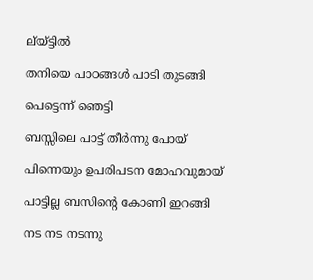ല്യ്ട്ടില്‍

തനിയെ പാഠങ്ങള്‍ പാടി തുടങ്ങി

പെട്ടെന്ന് ഞെട്ടി

ബസ്സിലെ പാട്ട് തീര്‍ന്നു പോയ്‌

പിന്നെയും ഉപരിപടന മോഹവുമായ്

പാട്ടില്ല ബസിന്റെ കോണി ഇറങ്ങി

നട നട നടന്നു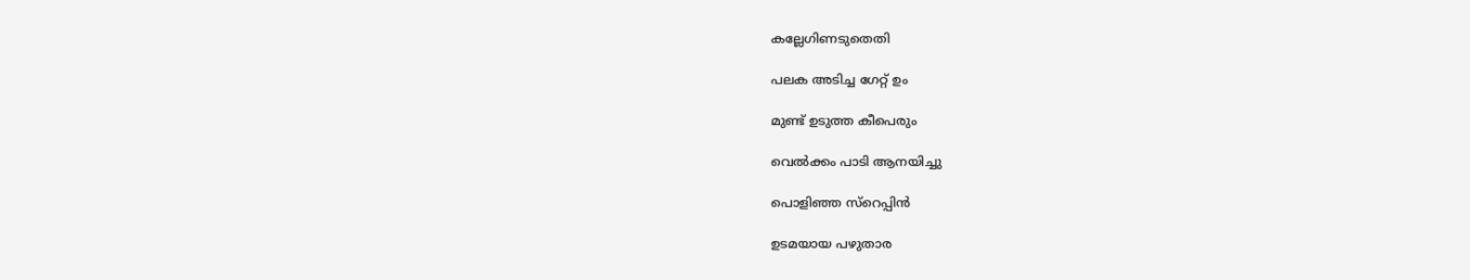കല്ലേഗിണടുതെതി

പലക അടിച്ച ഗേറ്റ് ഉം

മുണ്ട് ഉടുത്ത കീപെരും

വെല്‍ക്കം പാടി ആനയിച്ചു

പൊളിഞ്ഞ സ്റെപ്പിന്‍

ഉടമയായ പഴുതാര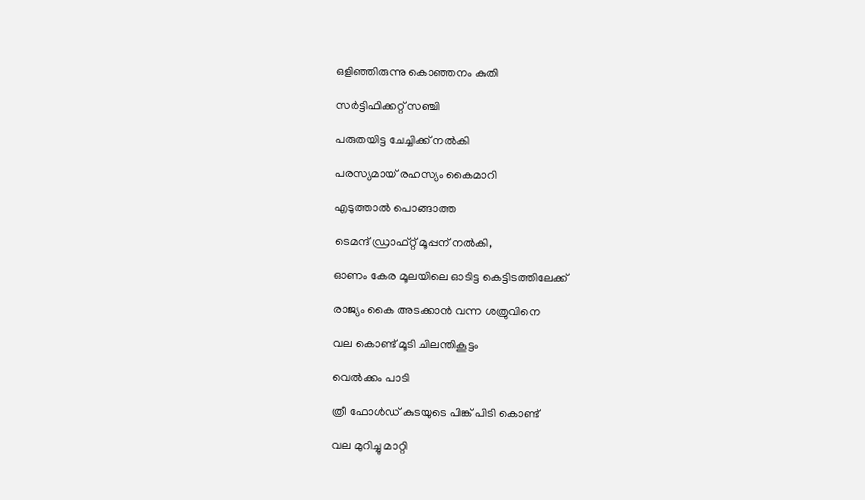ഒളിഞ്ഞിരുന്നു കൊഞ്ഞനം കുതി

സര്‍ട്ടിഫിക്കറ്റ് സഞ്ചി

പരുതയിട്ട ചേച്ചിക്ക് നല്‍കി

പരസ്യമായ് രഹസ്യം കൈമാറി

എടുത്താല്‍ പൊങ്ങാത്ത

ടെമന്ദ് ഡ്രാഫ്റ്റ്‌ മൂപ്പന് നല്‍കി,

ഓണം കേര മൂലയിലെ ഓടിട്ട കെട്ടിടത്തിലേക്ക്

രാജ്യം കൈ അടക്കാന്‍ വന്ന ശത്രുവിനെ

വല കൊണ്ട് മൂടി ചിലന്തികൂട്ടം

വെല്‍ക്കം പാടി

ത്രീ ഫോള്‍ഡ്‌ കുടയുടെ പിങ്ക് പിടി കൊണ്ട്

വല മുറിച്ചു മാറ്റി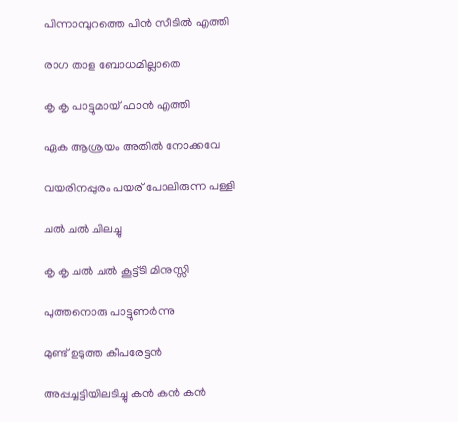പിന്നാമ്പുറത്തെ പിന്‍ സീടില്‍ എത്തി

രാഗ താള ബോധമില്ലാതെ

കൃ കൃ പാട്ടുമായ് ഫാന്‍ എത്തി

ഏക ആശ്രയം അതില്‍ നോക്കവേ

വയരിനപ്പുരം പയര് പോലിരുന്ന പള്ളി

ചല്‍ ചല്‍ ചിലച്ചു

കൃ കൃ ചല്‍ ചല്‍ കൂട്ട്ടി മിനുസ്സി

പുത്തനൊരു പാട്ടുണര്‍ന്നു

മുണ്ട് ഉടുത്ത കീപരേട്ടന്‍

അപ്പച്ചട്ടിയിലടിച്ചു കന്‍ കന്‍ കന്‍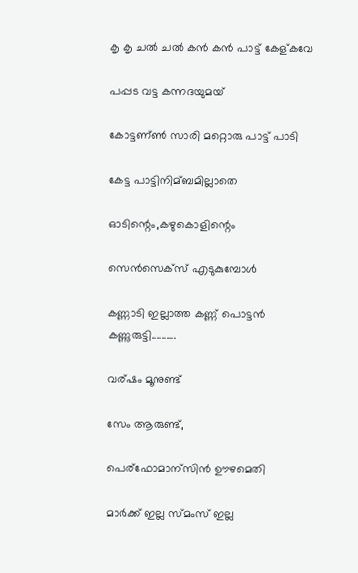കൃ കൃ ചല്‍ ചല്‍ കന്‍ കന്‍ പാട്ട് കേള്കവേ

പപ്പട വട്ട കന്നദയുമയ്

കോട്ടണ്ണ്‍ സാരി മറ്റൊരു പാട്ട് പാടി

കേട്ട പാട്ടിനിമ്ബമില്ലാതെ

ഓടിന്റെം,കഴുകൊളിന്റെം

സെന്‍സെക്സ് എടുകുമ്പോള്‍

കണ്ണാടി ഇല്ലാത്ത കണ്ണ് പൊട്ടന്‍ കണ്ണുരുട്ടി..........

വര്ഷം മൂനുണ്ട്

സേം ആരുണ്ട്‌,

പെര്ഫോമാന്സിന്‍ ഊഴമെതി

മാര്‍ക്ക്‌ ഇല്ല സ്മംസ് ഇല്ല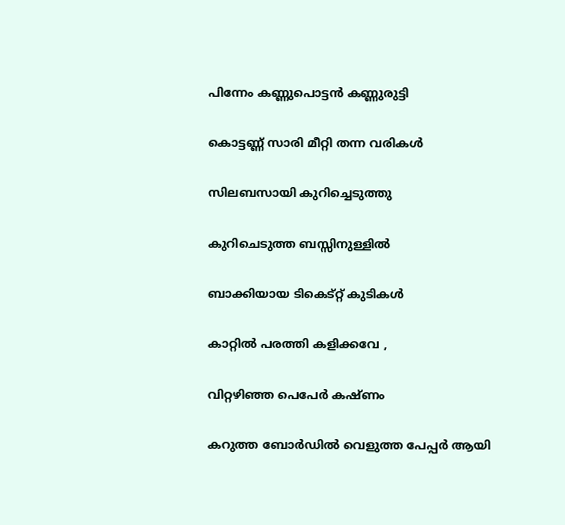പിന്നേം കണ്ണുപൊട്ടന്‍ കണ്ണുരുട്ടി

കൊട്ടണ്ണ്‍ സാരി മീറ്റി തന്ന വരികള്‍

സിലബസായി കുറിച്ചെടുത്തു

കുറിചെടുത്ത ബസ്സിനുള്ളില്‍

ബാക്കിയായ ടികെട്റ്റ് കുടികള്‍

കാറ്റില്‍ പരത്തി കളിക്കവേ ,

വിറ്റഴിഞ്ഞ പെപേര്‍ കഷ്ണം

കറുത്ത ബോര്‍ഡില്‍ വെളുത്ത പേപ്പര്‍ ആയി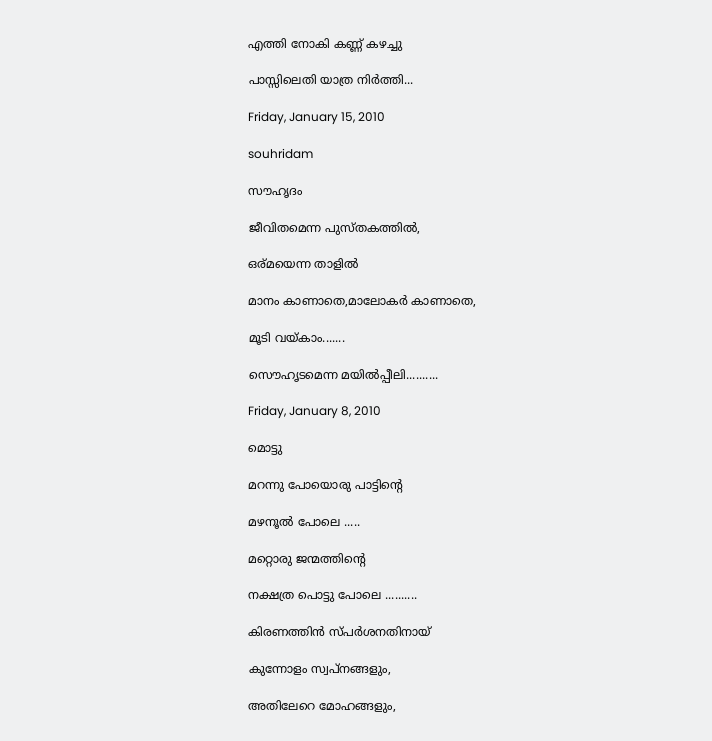എത്തി നോകി കണ്ണ് കഴച്ചു

പാസ്സിലെതി യാത്ര നിര്‍ത്തി...

Friday, January 15, 2010

souhridam

സൗഹൃദം

ജീവിതമെന്ന പുസ്തകത്തില്‍,

ഒര്മയെന്ന താളില്‍

മാനം കാണാതെ,മാലോകര്‍ കാണാതെ,

മൂടി വയ്കാം.......

സൌഹൃടമെന്ന മയില്‍‌പ്പീലി..........

Friday, January 8, 2010

മൊട്ടു

മറന്നു പോയൊരു പാട്ടിന്റെ

മഴനൂല്‍ പോലെ .....

മറ്റൊരു ജന്മത്തിന്റെ

നക്ഷത്ര പൊട്ടു പോലെ ..........

കിരണത്തിന്‍ സ്പര്‍ശനതിനായ്‌

കുന്നോളം സ്വപ്നങ്ങളും,

അതിലേറെ മോഹങ്ങളും,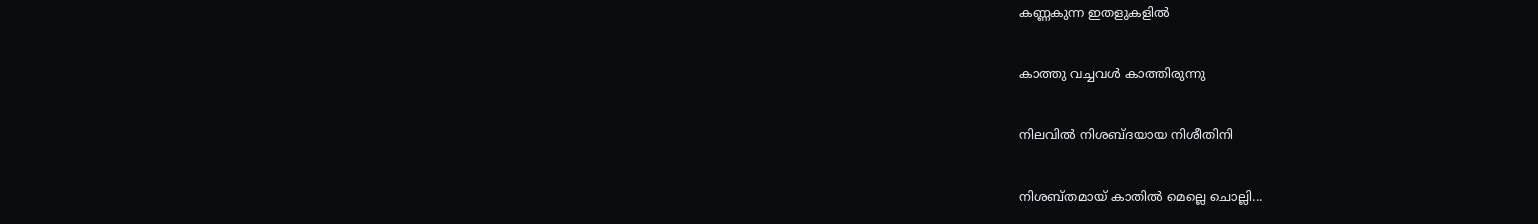കണ്ണകുന്ന ഇതളുകളില്‍

കാത്തു വച്ചവള്‍ കാത്തിരുന്നു

നിലവില്‍ നിശബ്ദയായ നിശീതിനി

നിശബ്തമായ് കാതില്‍ മെല്ലെ ചൊല്ലി...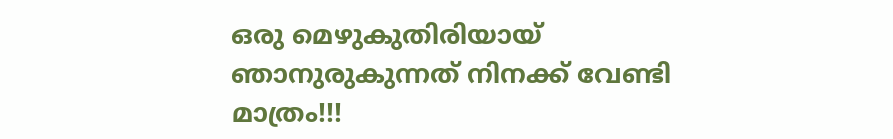ഒരു മെഴുകുതിരിയായ് ഞാനുരുകുന്നത്‌ നിനക്ക് വേണ്ടി മാത്രം!!!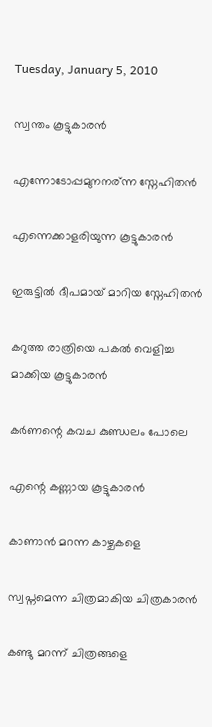Tuesday, January 5, 2010

സ്വന്തം കൂട്ടുകാരന്‍

എന്നോടോപ്പമുനനര്ന്ന സ്നേഹിതന്‍

എന്നെക്കാളരിയുന്ന കൂട്ടുകാരന്‍

ഇരുട്ടില്‍ ദീപമായ് മാറിയ സ്നേഹിതന്‍

കറുത്ത രാത്രിയെ പകല്‍ വെളിച്ച മാക്കിയ കൂട്ടുകാരന്‍

കര്‍ണന്റെ കവച കുണ്ഡലം പോലെ

എന്റെ കണ്ണായ കൂട്ടുകാരന്‍

കാണാന്‍ മറന്ന കാഴ്ചകളെ

സ്വപ്നമെന്ന ചിത്രമാകിയ ചിത്രകാരന്‍

കണ്ടു മറന്ന് ചിത്രങ്ങളെ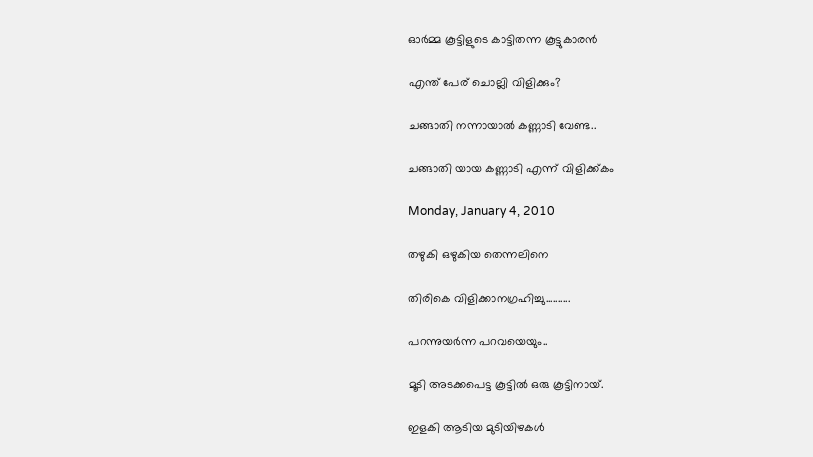ഓര്‍മ്മ കൂട്ടിളുടെ കാട്ടിതന്ന കൂട്ടുകാരന്‍

എന്ത് പേര് ചൊല്ലി വിളിക്കും?

ചങ്ങാതി നന്നായാല്‍ കണ്ണാടി വേണ്ട..

ചങ്ങാതി യായ കണ്ണാടി എന്ന് വിളിക്ക്കം

Monday, January 4, 2010

തഴുകി ഒഴുകിയ തെന്നലിനെ

തിരികെ വിളിക്കാനഗ്രഹിച്ചു..........

പറന്നുയര്‍ന്ന പറവയെയും..

മൂടി അടക്കപെട്ട കൂട്ടില്‍ ഒരു കൂട്ടിനായ്.

ഇളകി ആടിയ മുടിയിഴകള്‍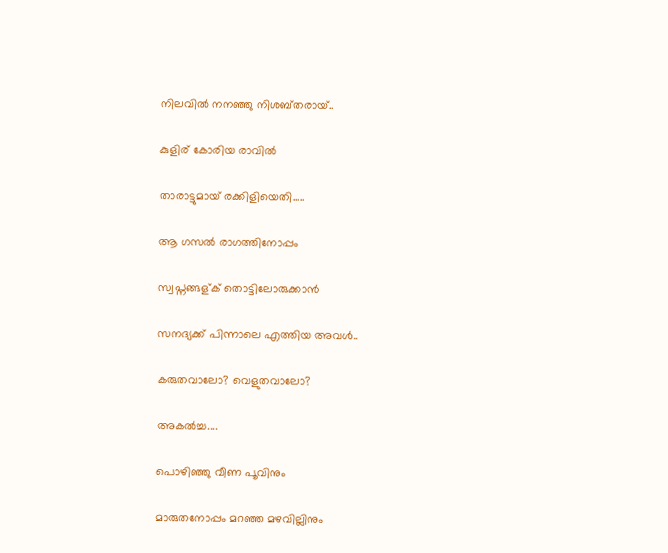നിലവില്‍ നനഞ്ഞു നിശബ്തരായ്..

കുളിര് കോരിയ രാവില്‍

താരാട്ടുമായ് രക്കിളിയെതി.....

ആ ഗസല്‍ രാഗത്തിനോപ്പം

സ്വപ്നങ്ങള്ക് തൊട്ടിലോരുക്കാന്‍

സനദ്യക്ക് പിന്നാലെ എത്തിയ അവള്‍..

കരുതവാലോ? വെളുതവാലോ?

അകല്‍ച്ച....

പൊഴിഞ്ഞു വീണ പൂവിനും

മാരുതനോപ്പം മറഞ്ഞ മഴവില്ലിനും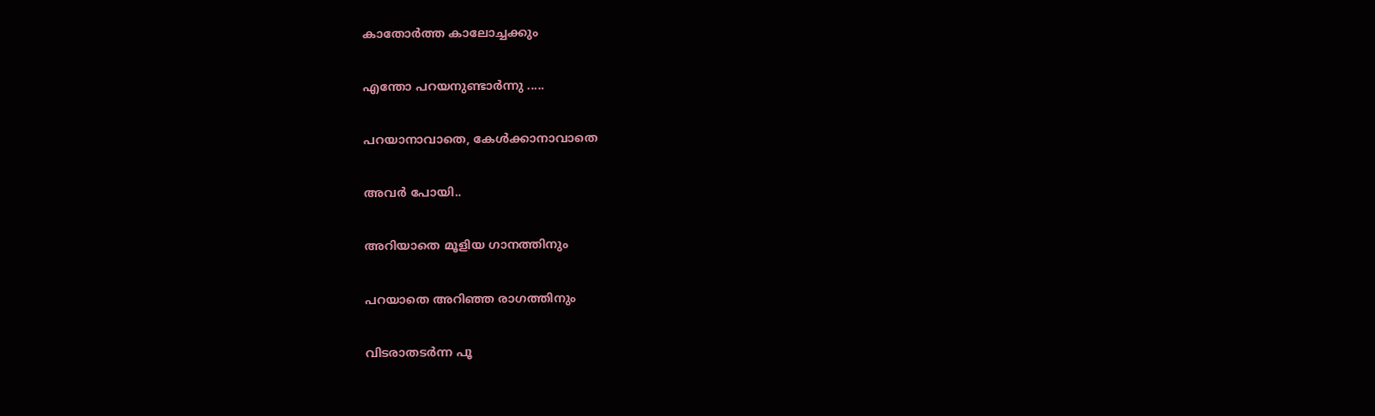കാതോര്‍ത്ത കാലോച്ചക്കും

എന്തോ പറയനുണ്ടാര്‍ന്നു .....

പറയാനാവാതെ, കേള്‍ക്കാനാവാതെ

അവര്‍ പോയി..

അറിയാതെ മൂളിയ ഗാനത്തിനും

പറയാതെ അറിഞ്ഞ രാഗത്തിനും

വിടരാതടര്‍ന്ന പൂ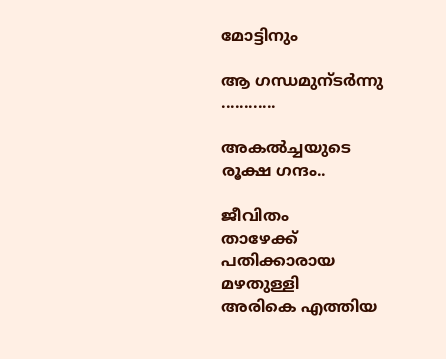മോട്ടിനും

ആ ഗന്ധമുന്ടര്‍ന്നു ............

അകല്‍ച്ചയുടെ രൂക്ഷ ഗന്ദം..

ജീവിതം
താഴേക്ക്‌ പതിക്കാരായ മഴതുള്ളി
അരികെ എത്തിയ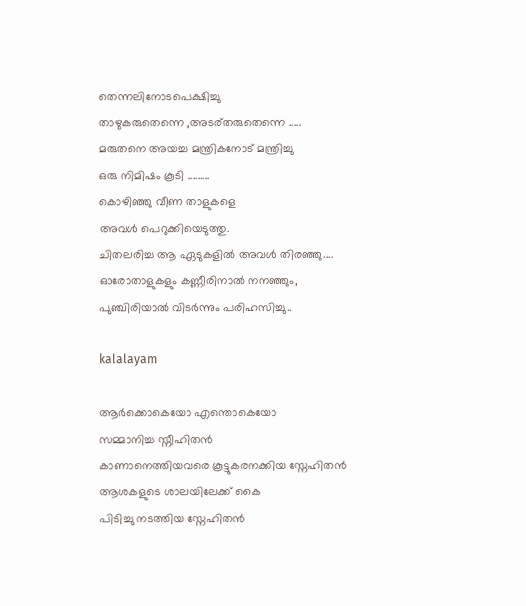തെന്നലിനോടപെക്ഷിച്ചു
താഴുകരുതെന്നെ ,അടര്തരുതെന്നെ .....
മരുതനെ അയച്ച മന്ത്രികനോട് മന്ത്രിച്ചു
ഒരു നിമിഷം കൂടി .........
കൊഴിഞ്ഞു വീണ താളുകളെ
അവള്‍ പെറുക്കിയെടുത്തു.
ചിതലരിച്ച ആ ഏടുകളില്‍ അവള്‍ തിരഞ്ഞു....
ഓരോതാളുകളും കണ്ണീരിനാല്‍ നനഞ്ഞും,
പുഞ്ചിരിയാല്‍ വിടര്‍ന്നും പരിഹസിച്ചു..

kalalayam

ആര്‍ക്കൊകെയോ എന്തൊകെയോ
സമ്മാനിച്ച സ്നീഹിതന്‍
കാണാനെത്തിയവരെ കൂട്ടുകരനക്കിയ സ്നേഹിതന്‍
ആശകളുടെ ശാലയിലേക്ക് കൈ
പിടിച്ചു നടത്തിയ സ്നേഹിതന്‍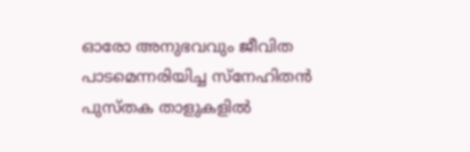ഓരോ അനുഭവവും ജീവിത
പാടമെന്നരിയിച്ച സ്നേഹിതന്‍
പുസ്തക താളുകളില്‍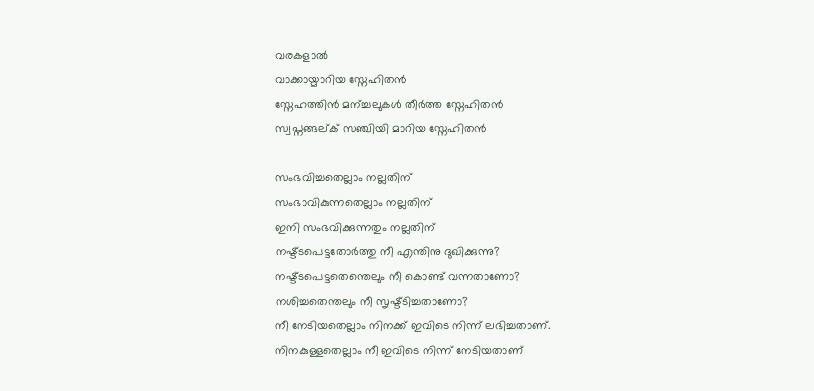വരകളാല്‍
വാക്കായ്മാറിയ സ്നേഹിതന്‍
സ്നേഹത്തിന്‍ മന്ച്ചലുകള്‍ തീര്‍ത്ത സ്നേഹിതന്‍
സ്വപ്നങ്ങല്ക് സഞ്ചിയി മാറിയ സ്നേഹിതന്‍

സംഭവിച്ചതെല്ലാം നല്ലതിന്
സംഭാവികുന്നതെല്ലാം നല്ലതിന്
ഇനി സംഭവിക്കുന്നതും നല്ലതിന്
നഷ്ട്ടപെട്ടതോര്‍ത്തു നീ എന്തിനു ദുഖിക്കുന്നു?
നഷ്ട്ടപെട്ടതെന്തെലും നീ കൊണ്ട് വന്നതാണോ?
നശിച്ചതെന്തലും നീ സൃഷ്ട്ടിച്ചതാണോ?
നീ നേടിയതെല്ലാം നിനക്ക് ഇവിടെ നിന്ന് ലഭിച്ചതാണ്.
നിനകുള്ളതെല്ലാം നീ ഇവിടെ നിന്ന് നേടിയതാണ്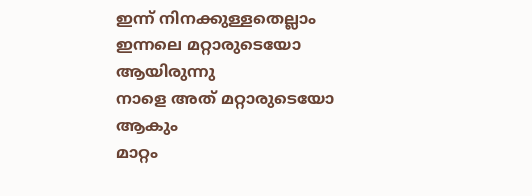ഇന്ന് നിനക്കുള്ളതെല്ലാം ഇന്നലെ മറ്റാരുടെയോ ആയിരുന്നു
നാളെ അത് മറ്റാരുടെയോ ആകും
മാറ്റം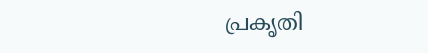പ്രകൃതി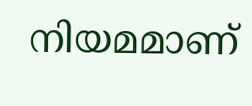നിയമമാണ്